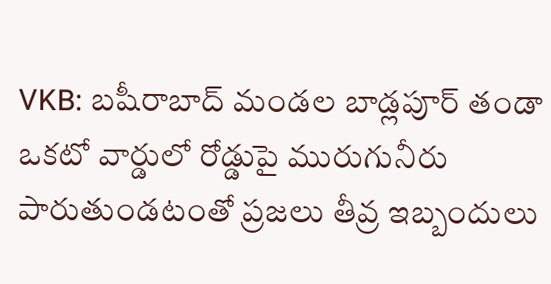VKB: బషీరాబాద్ మండల బాడ్లపూర్ తండా ఒకటో వార్డులో రోడ్డుపై మురుగునీరు పారుతుండటంతో ప్రజలు తీవ్ర ఇబ్బందులు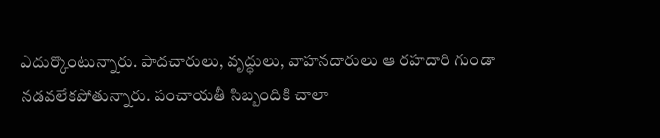ఎదుర్కొంటున్నారు. పాదచారులు, వృద్ధులు, వాహనదారులు ఆ రహదారి గుండా నడవలేకపోతున్నారు. పంచాయతీ సిబ్బందికి చాలా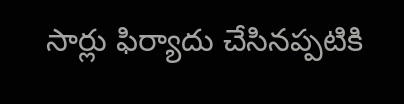సార్లు ఫిర్యాదు చేసినప్పటికి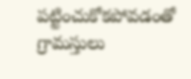పట్టించుకోకపోవడంతో గ్రామస్తులు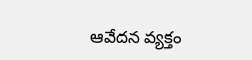ఆవేదన వ్యక్తం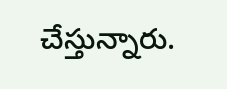చేస్తున్నారు.